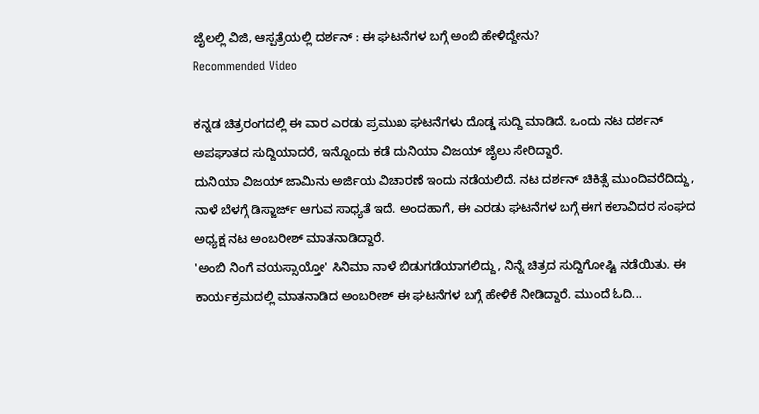ಜೈಲಲ್ಲಿ ವಿಜಿ, ಆಸ್ಪತ್ರೆಯಲ್ಲಿ ದರ್ಶನ್ : ಈ ಘಟನೆಗಳ ಬಗ್ಗೆ ಅಂಬಿ ಹೇಳಿದ್ದೇನು?
Recommended Video

ಕನ್ನಡ ಚಿತ್ರರಂಗದಲ್ಲಿ ಈ ವಾರ ಎರಡು ಪ್ರಮುಖ ಘಟನೆಗಳು ದೊಡ್ಡ ಸುದ್ದಿ ಮಾಡಿದೆ. ಒಂದು ನಟ ದರ್ಶನ್ ಅಪಘಾತದ ಸುದ್ದಿಯಾದರೆ, ಇನ್ನೊಂದು ಕಡೆ ದುನಿಯಾ ವಿಜಯ್ ಜೈಲು ಸೇರಿದ್ದಾರೆ.
ದುನಿಯಾ ವಿಜಯ್ ಜಾಮಿನು ಅರ್ಜಿಯ ವಿಚಾರಣೆ ಇಂದು ನಡೆಯಲಿದೆ. ನಟ ದರ್ಶನ್ ಚಿಕಿತ್ಸೆ ಮುಂದಿವರೆದಿದ್ದು, ನಾಳೆ ಬೆಳಗ್ಗೆ ಡಿಸ್ಜಾರ್ಜ್ ಆಗುವ ಸಾಧ್ಯತೆ ಇದೆ. ಅಂದಹಾಗೆ, ಈ ಎರಡು ಘಟನೆಗಳ ಬಗ್ಗೆ ಈಗ ಕಲಾವಿದರ ಸಂಘದ ಅಧ್ಯಕ್ಷ ನಟ ಅಂಬರೀಶ್ ಮಾತನಾಡಿದ್ದಾರೆ.
'ಅಂಬಿ ನಿಂಗೆ ವಯಸ್ಸಾಯ್ತೋ' ಸಿನಿಮಾ ನಾಳೆ ಬಿಡುಗಡೆಯಾಗಲಿದ್ದು, ನಿನ್ನೆ ಚಿತ್ರದ ಸುದ್ದಿಗೋಷ್ಟಿ ನಡೆಯಿತು. ಈ ಕಾರ್ಯಕ್ರಮದಲ್ಲಿ ಮಾತನಾಡಿದ ಅಂಬರೀಶ್ ಈ ಘಟನೆಗಳ ಬಗ್ಗೆ ಹೇಳಿಕೆ ನೀಡಿದ್ದಾರೆ. ಮುಂದೆ ಓದಿ...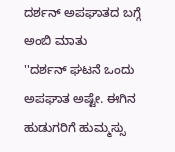ದರ್ಶನ್ ಅಪಘಾತದ ಬಗ್ಗೆ ಅಂಬಿ ಮಾತು
''ದರ್ಶನ್ ಘಟನೆ ಒಂದು ಅಪಘಾತ ಅಷ್ಟೇ. ಈಗಿನ ಹುಡುಗರಿಗೆ ಹುಮ್ಮಸ್ಸು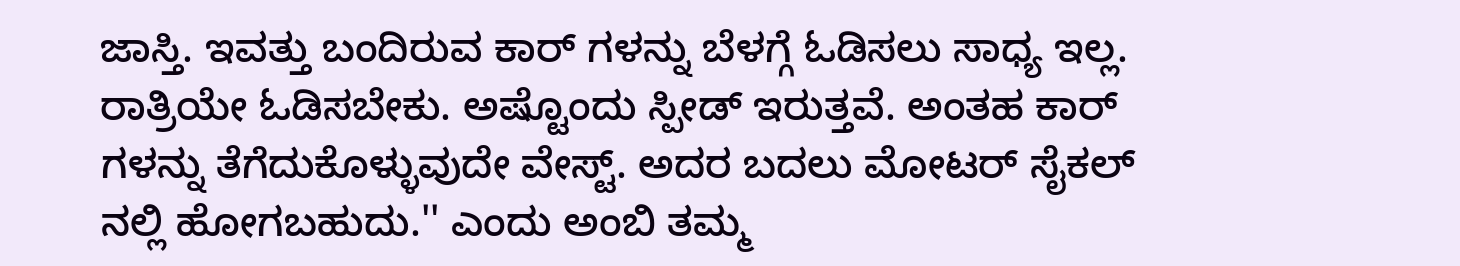ಜಾಸ್ತಿ. ಇವತ್ತು ಬಂದಿರುವ ಕಾರ್ ಗಳನ್ನು ಬೆಳಗ್ಗೆ ಓಡಿಸಲು ಸಾಧ್ಯ ಇಲ್ಲ. ರಾತ್ರಿಯೇ ಓಡಿಸಬೇಕು. ಅಷ್ಟೊಂದು ಸ್ಪೀಡ್ ಇರುತ್ತವೆ. ಅಂತಹ ಕಾರ್ ಗಳನ್ನು ತೆಗೆದುಕೊಳ್ಳುವುದೇ ವೇಸ್ಟ್. ಅದರ ಬದಲು ಮೋಟರ್ ಸೈಕಲ್ ನಲ್ಲಿ ಹೋಗಬಹುದು.'' ಎಂದು ಅಂಬಿ ತಮ್ಮ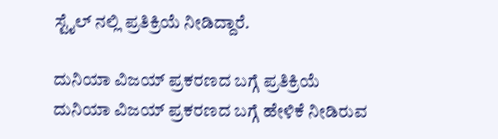ಸ್ಟೈಲ್ ನಲ್ಲಿ ಪ್ರತಿಕ್ರಿಯೆ ನೀಡಿದ್ದಾರೆ.

ದುನಿಯಾ ವಿಜಯ್ ಪ್ರಕರಣದ ಬಗ್ಗೆ ಪ್ರತಿಕ್ರಿಯೆ
ದುನಿಯಾ ವಿಜಯ್ ಪ್ರಕರಣದ ಬಗ್ಗೆ ಹೇಳಿಕೆ ನೀಡಿರುವ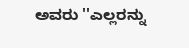ಅವರು ''ಎಲ್ಲರನ್ನು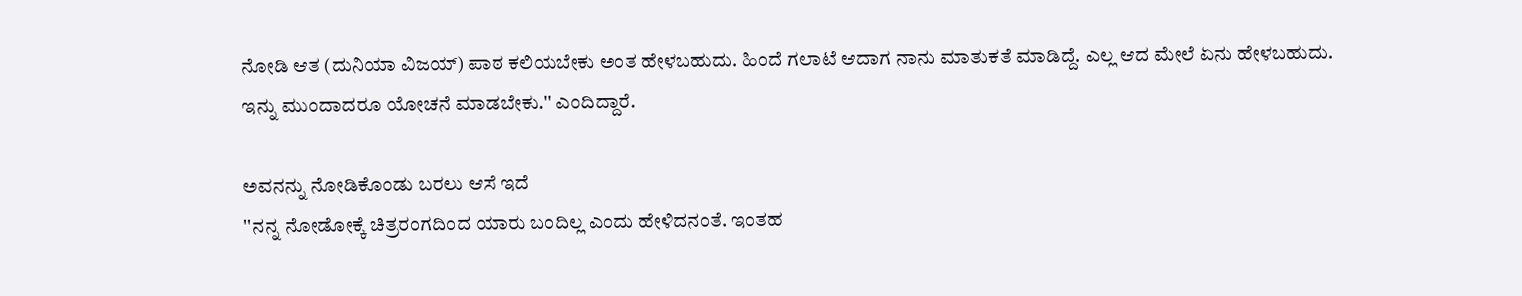ನೋಡಿ ಆತ (ದುನಿಯಾ ವಿಜಯ್) ಪಾಠ ಕಲಿಯಬೇಕು ಅಂತ ಹೇಳಬಹುದು. ಹಿಂದೆ ಗಲಾಟೆ ಆದಾಗ ನಾನು ಮಾತುಕತೆ ಮಾಡಿದ್ದೆ. ಎಲ್ಲ ಆದ ಮೇಲೆ ಏನು ಹೇಳಬಹುದು. ಇನ್ನು ಮುಂದಾದರೂ ಯೋಚನೆ ಮಾಡಬೇಕು.'' ಎಂದಿದ್ದಾರೆ.

ಅವನನ್ನು ನೋಡಿಕೊಂಡು ಬರಲು ಆಸೆ ಇದೆ
''ನನ್ನ ನೋಡೋಕ್ಕೆ ಚಿತ್ರರಂಗದಿಂದ ಯಾರು ಬಂದಿಲ್ಲ ಎಂದು ಹೇಳಿದನಂತೆ. ಇಂತಹ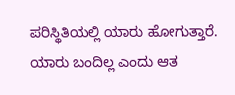ಪರಿಸ್ಥಿತಿಯಲ್ಲಿ ಯಾರು ಹೋಗುತ್ತಾರೆ. ಯಾರು ಬಂದಿಲ್ಲ ಎಂದು ಆತ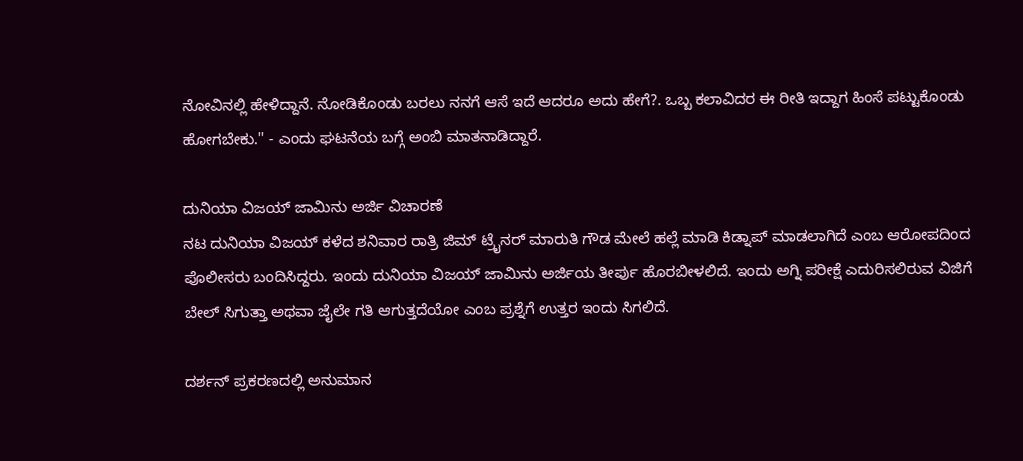ನೋವಿನಲ್ಲಿ ಹೇಳಿದ್ದಾನೆ. ನೋಡಿಕೊಂಡು ಬರಲು ನನಗೆ ಆಸೆ ಇದೆ ಆದರೂ ಅದು ಹೇಗೆ?. ಒಬ್ಬ ಕಲಾವಿದರ ಈ ರೀತಿ ಇದ್ದಾಗ ಹಿಂಸೆ ಪಟ್ಟುಕೊಂಡು ಹೋಗಬೇಕು.'' - ಎಂದು ಘಟನೆಯ ಬಗ್ಗೆ ಅಂಬಿ ಮಾತನಾಡಿದ್ದಾರೆ.

ದುನಿಯಾ ವಿಜಯ್ ಜಾಮಿನು ಅರ್ಜಿ ವಿಚಾರಣೆ
ನಟ ದುನಿಯಾ ವಿಜಯ್ ಕಳೆದ ಶನಿವಾರ ರಾತ್ರಿ ಜಿಮ್ ಟ್ರೈನರ್ ಮಾರುತಿ ಗೌಡ ಮೇಲೆ ಹಲ್ಲೆ ಮಾಡಿ ಕಿಡ್ನಾಪ್ ಮಾಡಲಾಗಿದೆ ಎಂಬ ಆರೋಪದಿಂದ ಪೊಲೀಸರು ಬಂದಿಸಿದ್ದರು. ಇಂದು ದುನಿಯಾ ವಿಜಯ್ ಜಾಮಿನು ಅರ್ಜಿಯ ತೀರ್ಪು ಹೊರಬೀಳಲಿದೆ. ಇಂದು ಅಗ್ನಿ ಪರೀಕ್ಷೆ ಎದುರಿಸಲಿರುವ ವಿಜಿಗೆ ಬೇಲ್ ಸಿಗುತ್ತಾ ಅಥವಾ ಜೈಲೇ ಗತಿ ಆಗುತ್ತದೆಯೋ ಎಂಬ ಪ್ರಶ್ನೆಗೆ ಉತ್ತರ ಇಂದು ಸಿಗಲಿದೆ.

ದರ್ಶನ್ ಪ್ರಕರಣದಲ್ಲಿ ಅನುಮಾನ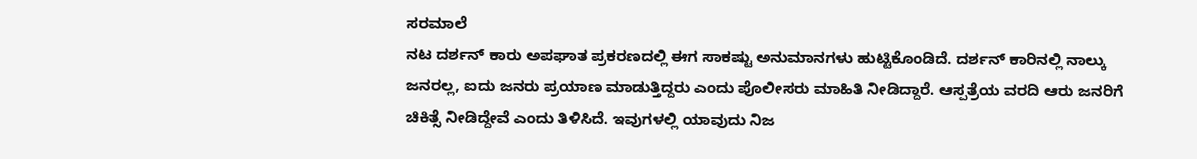ಸರಮಾಲೆ
ನಟ ದರ್ಶನ್ ಕಾರು ಅಪಘಾತ ಪ್ರಕರಣದಲ್ಲಿ ಈಗ ಸಾಕಷ್ಟು ಅನುಮಾನಗಳು ಹುಟ್ಟಿಕೊಂಡಿದೆ. ದರ್ಶನ್ ಕಾರಿನಲ್ಲಿ ನಾಲ್ಕು ಜನರಲ್ಲ, ಐದು ಜನರು ಪ್ರಯಾಣ ಮಾಡುತ್ತಿದ್ದರು ಎಂದು ಪೊಲೀಸರು ಮಾಹಿತಿ ನೀಡಿದ್ದಾರೆ. ಆಸ್ಪತ್ರೆಯ ವರದಿ ಆರು ಜನರಿಗೆ ಚಿಕಿತ್ಸೆ ನೀಡಿದ್ದೇವೆ ಎಂದು ತಿಳಿಸಿದೆ. ಇವುಗಳಲ್ಲಿ ಯಾವುದು ನಿಜ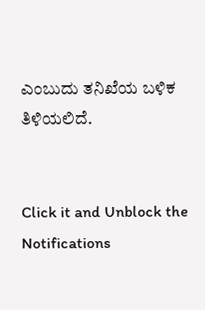ಎಂಬುದು ತನಿಖೆಯ ಬಳಿಕ ತಿಳಿಯಲಿದೆ.


Click it and Unblock the Notifications